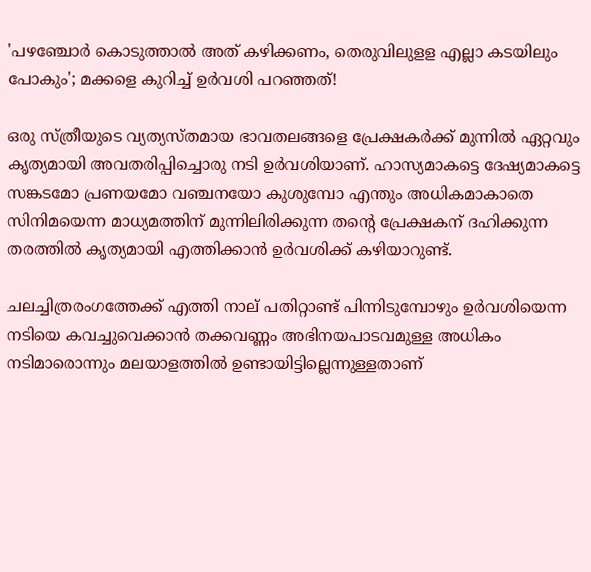'പഴഞ്ചോർ കൊടുത്താൽ അത് കഴിക്കണം, തെരുവിലുളള എല്ലാ കടയിലും പോകും'; മക്കളെ കുറിച്ച് ഉർവശി പറഞ്ഞത്!

ഒരു സ്ത്രീയുടെ വ്യത്യസ്തമായ ഭാവതലങ്ങളെ പ്രേക്ഷകർക്ക് മുന്നിൽ ഏറ്റവും കൃത്യമായി അവതരിപ്പിച്ചൊരു നടി ഉർവശിയാണ്. ഹാസ്യമാകട്ടെ ദേഷ്യമാകട്ടെ സങ്കടമോ പ്രണയമോ വഞ്ചനയോ കുശുമ്പോ എന്തും അധികമാകാതെ സിനിമയെന്ന മാധ്യമത്തിന് മുന്നിലിരിക്കുന്ന തന്റെ പ്രേക്ഷകന് ദഹിക്കുന്ന തരത്തിൽ കൃത്യമായി എത്തിക്കാൻ ഉർവശിക്ക് കഴിയാറുണ്ട്.

ചലച്ചിത്രരംഗത്തേക്ക് എത്തി നാല് പതിറ്റാണ്ട് പിന്നിടുമ്പോഴും ഉർവശിയെന്ന നടിയെ കവച്ചുവെക്കാൻ തക്കവണ്ണം അഭിനയപാടവമുള്ള അധികം നടിമാരൊന്നും മലയാളത്തിൽ ഉണ്ടായിട്ടില്ലെന്നുള്ളതാണ്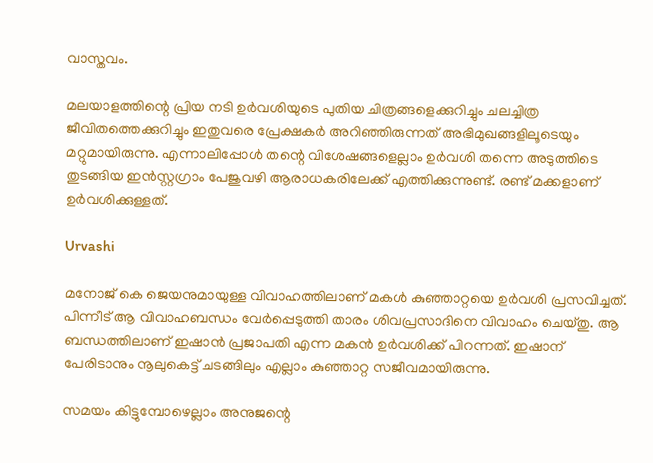വാസ്തവം.

മലയാളത്തിന്റെ പ്രിയ നടി ഉർവശിയുടെ പുതിയ ചിത്രങ്ങളെക്കുറിച്ചും ചലച്ചിത്ര ജീവിതത്തെക്കുറിച്ചും ഇതുവരെ പ്രേക്ഷകർ അറിഞ്ഞിരുന്നത് അഭിമുഖങ്ങളിലൂടെയും മറ്റുമായിരുന്നു. എന്നാലിപ്പോൾ തന്റെ വിശേഷങ്ങളെല്ലാം ഉർവശി തന്നെ അടുത്തിടെ തുടങ്ങിയ ഇൻസ്റ്റഗ്രാം പേജുവഴി ആരാധകരിലേക്ക് എത്തിക്കുന്നുണ്ട്. രണ്ട് മക്കളാണ് ഉർവശിക്കുള്ളത്.

Urvashi

മനോജ് കെ ജെയനുമായുള്ള വിവാഹത്തിലാണ് മകൾ കുഞ്ഞാറ്റയെ ഉർവശി പ്രസവിച്ചത്. പിന്നീട് ആ വിവാഹബന്ധം വേർപ്പെടുത്തി താരം ശിവപ്രസാദിനെ വിവാഹം ചെയ്തു. ആ ബന്ധത്തിലാണ് ഇഷാൻ പ്രജാപതി എന്ന മകൻ ഉർവശിക്ക് പിറന്നത്. ഇഷാന് പേരിടാനും നൂലുകെട്ട് ചടങ്ങിലും എല്ലാം കുഞ്ഞാറ്റ സജീവമായിരുന്നു.

സമയം കിട്ടുമ്പോഴെല്ലാം അനുജന്റെ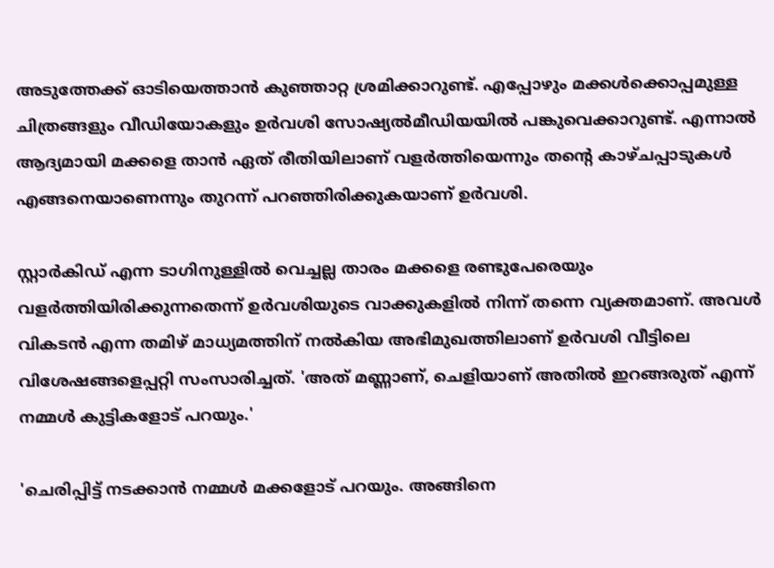അടുത്തേക്ക് ഓടിയെത്താൻ കുഞ്ഞാറ്റ ശ്രമിക്കാറുണ്ട്. എപ്പോഴും മക്കൾക്കൊപ്പമുള്ള ചിത്രങ്ങളും വീഡിയോകളും ഉർവശി സോഷ്യൽമീഡിയയിൽ പങ്കുവെക്കാറുണ്ട്. എന്നാൽ ആദ്യമായി മക്കളെ താൻ ഏത് രീതിയിലാണ് വളർത്തിയെന്നും തന്റെ കാഴ്ചപ്പാടുകൾ എങ്ങനെയാണെന്നും തുറന്ന് പറഞ്ഞിരിക്കുകയാണ് ഉർവശി.

സ്റ്റാർകിഡ് എന്ന ടാഗിനുള്ളിൽ വെച്ചല്ല താരം മക്കളെ രണ്ടുപേരെയും വളർത്തിയിരിക്കുന്നതെന്ന് ഉർവശിയുടെ വാക്കുകളിൽ നിന്ന് തന്നെ വ്യക്തമാണ്. അവൾ വികടൻ എന്ന തമിഴ് മാധ്യമത്തിന് നൽകിയ അഭിമുഖത്തിലാണ് ഉർവശി വീട്ടിലെ വിശേഷങ്ങളെപ്പറ്റി സംസാരിച്ചത്. 'അത് മണ്ണാണ്, ചെളിയാണ് അതിൽ ഇറങ്ങരുത് എന്ന് നമ്മൾ കുട്ടികളോട് പറയും.'

'ചെരിപ്പിട്ട് നടക്കാൻ നമ്മൾ മക്കളോട് പറയും. അങ്ങിനെ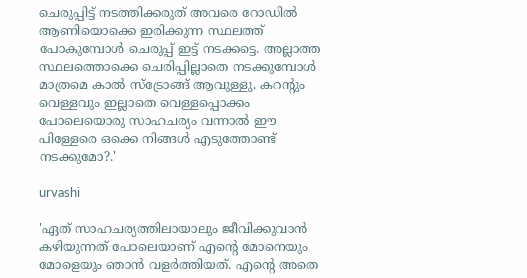ചെരുപ്പിട്ട് നടത്തിക്കരുത് അവരെ റോഡിൽ ആണിയൊക്കെ ഇരിക്കുന്ന സ്ഥലത്ത് പോകുമ്പോൾ ചെരുപ്പ് ഇട്ട് നടക്കട്ടെ. അല്ലാത്ത സ്ഥലത്തൊക്കെ ചെരിപ്പില്ലാതെ നടക്കുമ്പോൾ മാത്രമെ കാൽ സ്ട്രോങ്ങ് ആവുള്ളു. കറന്റും വെള്ളവും ഇല്ലാതെ വെള്ളപ്പൊക്കം പോലെയൊരു സാഹചര്യം വന്നാൽ ഈ പിള്ളേരെ ഒക്കെ നിങ്ങൾ എടുത്തോണ്ട് നടക്കുമോ?.'

urvashi

'ഏത് സാഹചര്യത്തിലായാലും ജീവിക്കുവാൻ കഴിയുന്നത് പോലെയാണ് എന്റെ മോനെയും മോളെയും ഞാൻ വളർത്തിയത്. എന്റെ അതെ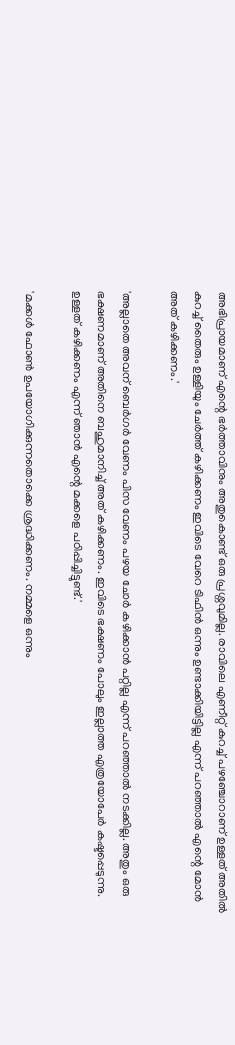അഭിപ്രായമാണ് എന്റെ ഭർത്താവിനും അതുകൊണ്ട് ഒരു പ്രശ്നവുമില്ല. രാവിലെ എണീറ്റ് കുറച്ച് പഴഞ്ചോറാണ് ഉള്ളത് അതിൽ കുറച്ച് തൈരും ഉള്ളിയും ചേർത്ത് കഴിക്കണം ഇവിടെ വേറെ ടിഫിൻ ഒന്നും ഉണ്ടാക്കിയിട്ടില്ല എന്ന് പറഞ്ഞാൽ എന്റെ മോൻ അത് കഴിക്കണം.'

'അല്ലാതെ അവന് ബെർഗർ വേണം പിസ വേണം പഴയ ചോർ കഴിക്കാൻ പറ്റില്ല എന്ന് പറഞ്ഞാൽ നടക്കില്ല. അതും ഒരു ഭക്ഷണമാണ് അതിനെ ബഹുമാനിച്ച് അത് കഴിക്കണം. ഇവിടെ ഭക്ഷണം പോലും ഇല്ലാത്ത എത്രയോപേർ കഷ്ടപ്പെടുന്നു. ഉള്ളത് കഴിക്കണം എന്ന് ഞാൻ എന്റെ മക്കളെ പഠിപ്പിച്ചിട്ടുണ്ട്.'

'മക്കൾ ഫോൺ ഉപയോഗിക്കുന്നതൊക്കെ ശ്രദ്ധിക്കണം. നമ്മളെ ഒന്നും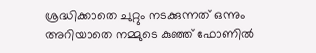ശ്രദ്ധിക്കാതെ ചുറ്റും നടക്കുന്നത് ഒന്നും അറിയാതെ നമ്മുടെ കുഞ്ഞ് ഫോണിൽ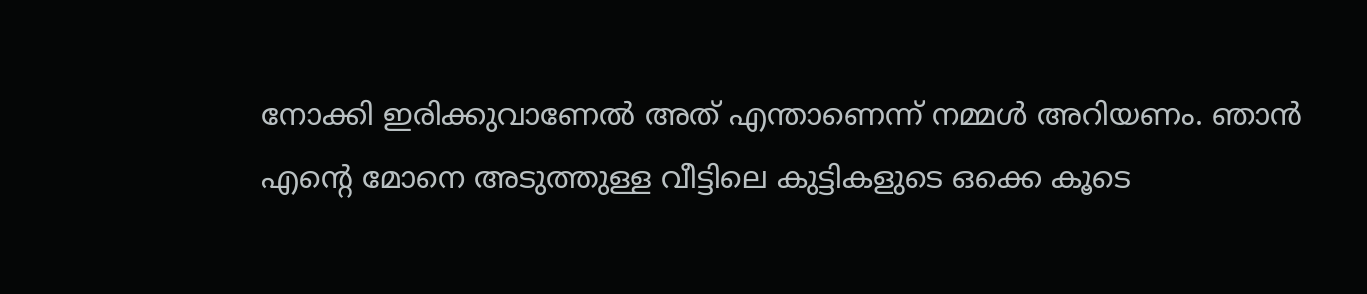നോക്കി ഇരിക്കുവാണേൽ അത് എന്താണെന്ന് നമ്മൾ അറിയണം. ഞാൻ എന്റെ മോനെ അടുത്തുള്ള വീട്ടിലെ കുട്ടികളുടെ ഒക്കെ കൂടെ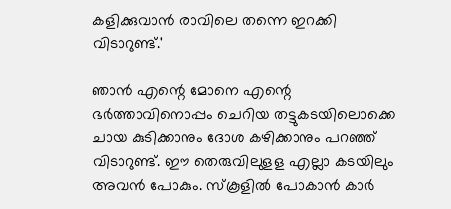കളിക്കുവാൻ രാവിലെ തന്നെ ഇറക്കി വിടാറുണ്ട്.'

ഞാൻ എന്റെ മോനെ എന്റെ ഭർത്താവിനൊപ്പം ചെറിയ തട്ടുകടയിലൊക്കെ ചായ കുടിക്കാനും ദോശ കഴിക്കാനും പറഞ്ഞ് വിടാറുണ്ട്. ഈ തെരുവിലുളള എല്ലാ കടയിലും അവൻ പോകും. സ്‌കൂളിൽ പോകാൻ കാർ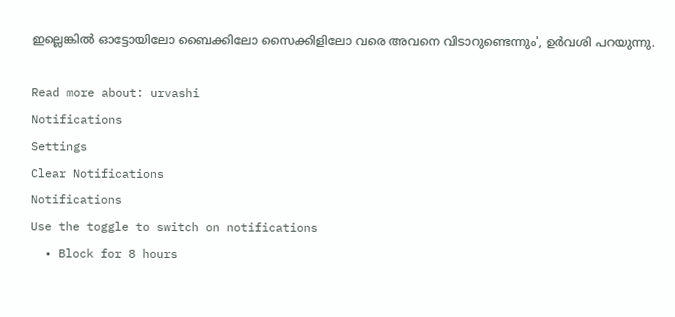ഇല്ലെങ്കിൽ ഓട്ടോയിലോ ബൈക്കിലോ സൈക്കിളിലോ വരെ അവനെ വിടാറുണ്ടെന്നും', ഉർവശി പറയുന്നു.

Read more about: urvashi
Notifications
Settings
Clear Notifications
Notifications
Use the toggle to switch on notifications
  • Block for 8 hours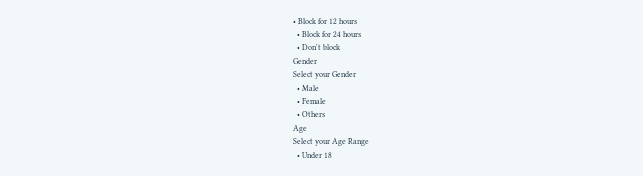• Block for 12 hours
  • Block for 24 hours
  • Don't block
Gender
Select your Gender
  • Male
  • Female
  • Others
Age
Select your Age Range
  • Under 18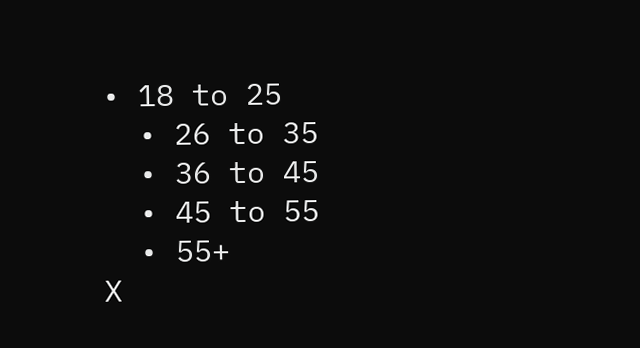• 18 to 25
  • 26 to 35
  • 36 to 45
  • 45 to 55
  • 55+
X